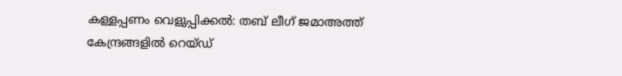കള്ളപ്പണം വെളുപ്പിക്കല്‍: തബ് ലീഗ് ജമാഅത്ത് കേന്ദ്രങ്ങളില്‍ റെയ്ഡ്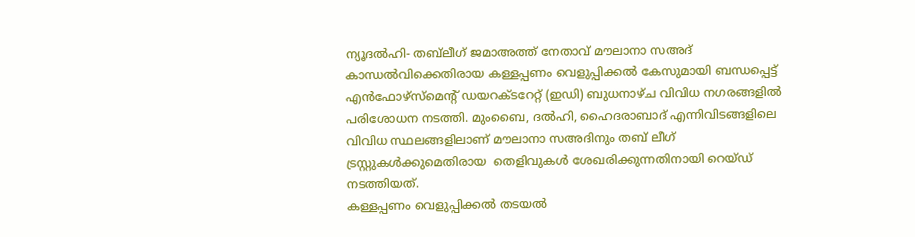ന്യൂദല്‍ഹി- തബ്‌ലീഗ് ജമാഅത്ത് നേതാവ് മൗലാനാ സഅദ് കാന്ധല്‍വിക്കെതിരായ കള്ളപ്പണം വെളുപ്പിക്കല്‍ കേസുമായി ബന്ധപ്പെട്ട് എന്‍ഫോഴ്‌സ്‌മെന്റ് ഡയറക്ടറേറ്റ് (ഇഡി) ബുധനാഴ്ച വിവിധ നഗരങ്ങളില്‍ പരിശോധന നടത്തി. മുംബൈ, ദല്‍ഹി, ഹൈദരാബാദ് എന്നിവിടങ്ങളിലെ  വിവിധ സ്ഥലങ്ങളിലാണ് മൗലാനാ സഅദിനും തബ് ലീഗ് ട്രസ്റ്റുകള്‍ക്കുമെതിരായ  തെളിവുകള്‍ ശേഖരിക്കുന്നതിനായി റെയ്ഡ് നടത്തിയത്.
കള്ളപ്പണം വെളുപ്പിക്കല്‍ തടയല്‍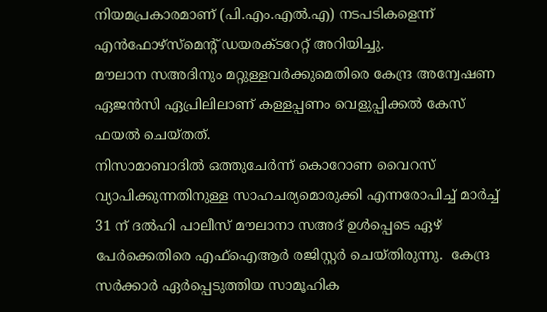നിയമപ്രകാരമാണ് (പി.എം.എല്‍.എ) നടപടികളെന്ന് എന്‍ഫോഴ്‌സ്‌മെന്റ് ഡയരക്ടറേറ്റ് അറിയിച്ചു.
മൗലാന സഅദിനും മറ്റുള്ളവര്‍ക്കുമെതിരെ കേന്ദ്ര അന്വേഷണ ഏജന്‍സി ഏപ്രിലിലാണ് കള്ളപ്പണം വെളുപ്പിക്കല്‍ കേസ് ഫയല്‍ ചെയ്തത്.
നിസാമാബാദില്‍ ഒത്തുചേര്‍ന്ന് കൊറോണ വൈറസ് വ്യാപിക്കുന്നതിനുള്ള സാഹചര്യമൊരുക്കി എന്നരോപിച്ച് മാര്‍ച്ച് 31 ന് ദല്‍ഹി പാലീസ് മൗലാനാ സഅദ് ഉള്‍പ്പെടെ ഏഴ് പേര്‍ക്കെതിരെ എഫ്‌ഐആര്‍ രജിസ്റ്റര്‍ ചെയ്തിരുന്നു.  കേന്ദ്ര സര്‍ക്കാര്‍ ഏര്‍പ്പെടുത്തിയ സാമൂഹിക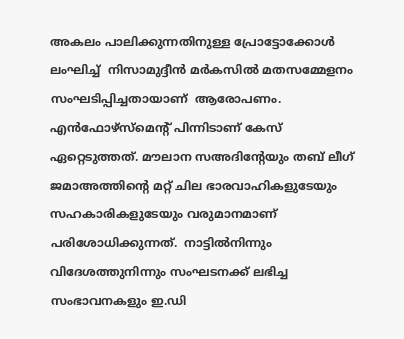അകലം പാലിക്കുന്നതിനുള്ള പ്രോട്ടോക്കോള്‍ ലംഘിച്ച്  നിസാമുദ്ദീന്‍ മര്‍കസില്‍ മതസമ്മേളനം സംഘടിപ്പിച്ചതായാണ്  ആരോപണം.
എന്‍ഫോഴ്‌സ്‌മെന്റ് പിന്നിടാണ് കേസ് ഏറ്റെടുത്തത്. മൗലാന സഅദിന്റേയും തബ് ലീഗ് ജമാഅത്തിന്റെ മറ്റ് ചില ഭാരവാഹികളുടേയും സഹകാരികളുടേയും വരുമാനമാണ് പരിശോധിക്കുന്നത്.  നാട്ടില്‍നിന്നും വിദേശത്തുനിന്നും സംഘടനക്ക് ലഭിച്ച സംഭാവനകളും ഇ.ഡി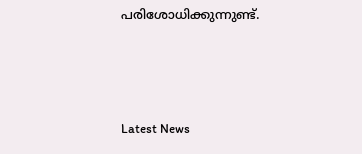പരിശോധിക്കുന്നുണ്ട്.



Latest News